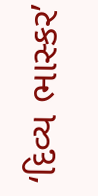‘દિવ્ય ભાસ્કર’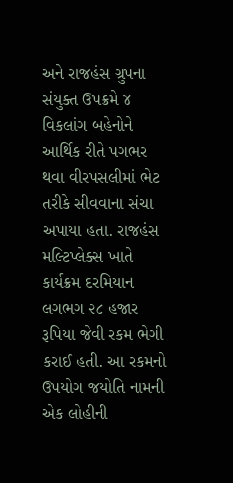અને રાજહંસ ગ્રુપના સંયુક્ત ઉપક્રમે ૪ વિકલાંગ બહેનોને આર્થિક રીતે પગભર થવા વીરપસલીમાં ભેટ તરીકે સીવવાના સંચા અપાયા હતા. રાજહંસ મલ્ટિપ્લેક્સ ખાતે કાર્યક્રમ દરમિયાન લગભગ ૨૮ હજાર રૂપિયા જેવી રકમ ભેગી કરાઈ હતી. આ રકમનો ઉપયોગ જયોતિ નામની એક લોહીની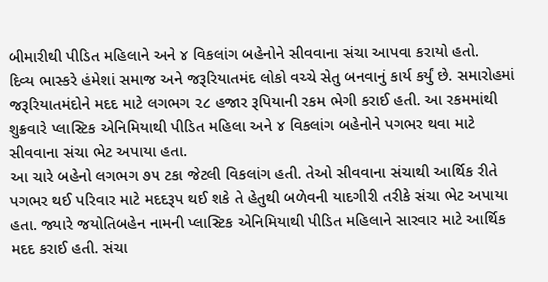બીમારીથી પીડિત મહિલાને અને ૪ વિકલાંગ બહેનોને સીવવાના સંચા આપવા કરાયો હતો.
દિવ્ય ભાસ્કરે હંમેશાં સમાજ અને જરૂરિયાતમંદ લોકો વચ્ચે સેતુ બનવાનું કાર્ય કર્યું છે. સમારોહમાં જરૂરિયાતમંદોને મદદ માટે લગભગ ૨૮ હજાર રૂપિયાની રકમ ભેગી કરાઈ હતી. આ રકમમાંથી શુક્રવારે પ્લાસ્ટિક એનિમિયાથી પીડિત મહિલા અને ૪ વિકલાંગ બહેનોને પગભર થવા માટે સીવવાના સંચા ભેટ અપાયા હતા.
આ ચારે બહેનો લગભગ ૭૫ ટકા જેટલી વિકલાંગ હતી. તેઓ સીવવાના સંચાથી આર્થિક રીતે પગભર થઈ પરિવાર માટે મદદરૂપ થઈ શકે તે હેતુથી બળેવની યાદગીરી તરીકે સંચા ભેટ અપાયા હતા. જ્યારે જયોતિબહેન નામની પ્લાસ્ટિક એનિમિયાથી પીડિત મહિલાને સારવાર માટે આર્થિક મદદ કરાઈ હતી. સંચા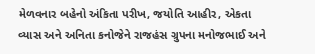મેળવનાર બહેનો અંકિતા પરીખ, જયોતિ આહીર, એકતા વ્યાસ અને અનિતા કનોજેને રાજહંસ ગ્રુપના મનોજભાઈ અને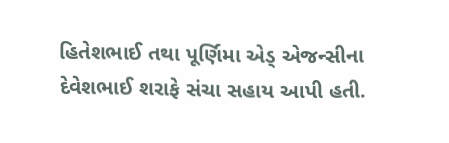હિતેશભાઈ તથા પૂર્ણિમા એડ્ એજન્સીના દેવેશભાઈ શરાફે સંચા સહાય આપી હતી.